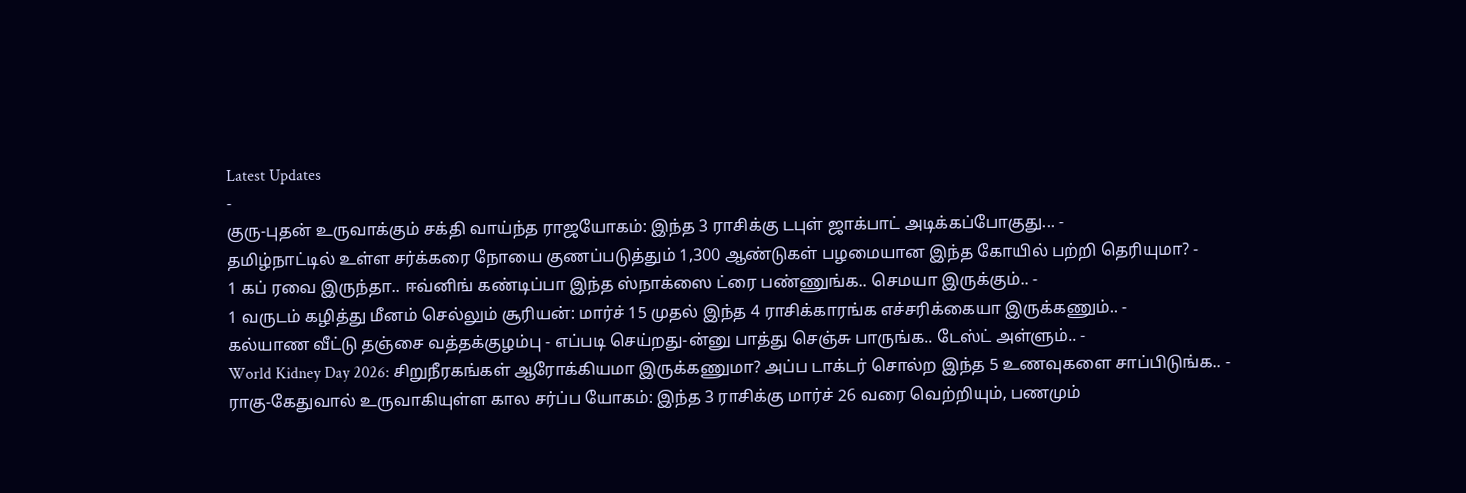Latest Updates
-
குரு-புதன் உருவாக்கும் சக்தி வாய்ந்த ராஜயோகம்: இந்த 3 ராசிக்கு டபுள் ஜாக்பாட் அடிக்கப்போகுது... -
தமிழ்நாட்டில் உள்ள சர்க்கரை நோயை குணப்படுத்தும் 1,300 ஆண்டுகள் பழமையான இந்த கோயில் பற்றி தெரியுமா? -
1 கப் ரவை இருந்தா.. ஈவ்னிங் கண்டிப்பா இந்த ஸ்நாக்ஸை ட்ரை பண்ணுங்க.. செமயா இருக்கும்.. -
1 வருடம் கழித்து மீனம் செல்லும் சூரியன்: மார்ச் 15 முதல் இந்த 4 ராசிக்காரங்க எச்சரிக்கையா இருக்கணும்.. -
கல்யாண வீட்டு தஞ்சை வத்தக்குழம்பு - எப்படி செய்றது-ன்னு பாத்து செஞ்சு பாருங்க.. டேஸ்ட் அள்ளும்.. -
World Kidney Day 2026: சிறுநீரகங்கள் ஆரோக்கியமா இருக்கணுமா? அப்ப டாக்டர் சொல்ற இந்த 5 உணவுகளை சாப்பிடுங்க.. -
ராகு-கேதுவால் உருவாகியுள்ள கால சர்ப்ப யோகம்: இந்த 3 ராசிக்கு மார்ச் 26 வரை வெற்றியும், பணமும்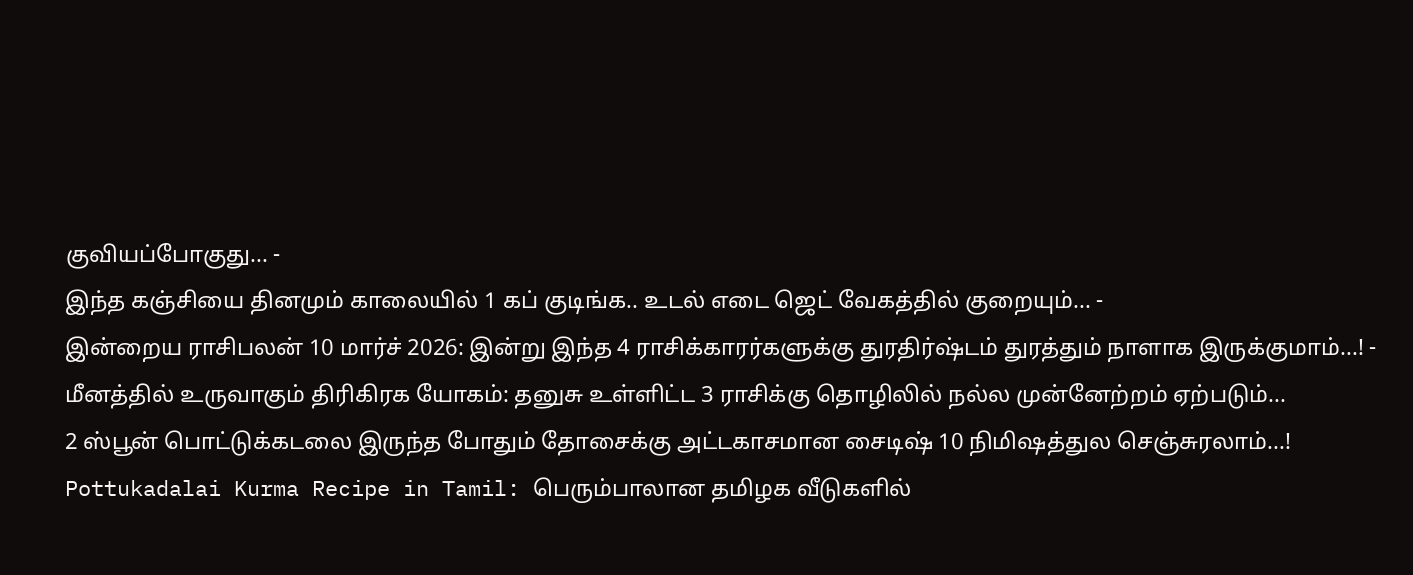குவியப்போகுது... -
இந்த கஞ்சியை தினமும் காலையில் 1 கப் குடிங்க.. உடல் எடை ஜெட் வேகத்தில் குறையும்... -
இன்றைய ராசிபலன் 10 மார்ச் 2026: இன்று இந்த 4 ராசிக்காரர்களுக்கு துரதிர்ஷ்டம் துரத்தும் நாளாக இருக்குமாம்...! -
மீனத்தில் உருவாகும் திரிகிரக யோகம்: தனுசு உள்ளிட்ட 3 ராசிக்கு தொழிலில் நல்ல முன்னேற்றம் ஏற்படும்...
2 ஸ்பூன் பொட்டுக்கடலை இருந்த போதும் தோசைக்கு அட்டகாசமான சைடிஷ் 10 நிமிஷத்துல செஞ்சுரலாம்...!
Pottukadalai Kurma Recipe in Tamil: பெரும்பாலான தமிழக வீடுகளில்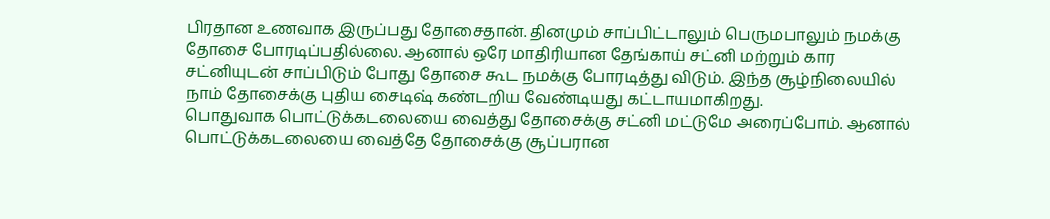பிரதான உணவாக இருப்பது தோசைதான். தினமும் சாப்பிட்டாலும் பெருமபாலும் நமக்கு தோசை போரடிப்பதில்லை. ஆனால் ஒரே மாதிரியான தேங்காய் சட்னி மற்றும் கார சட்னியுடன் சாப்பிடும் போது தோசை கூட நமக்கு போரடித்து விடும். இந்த சூழ்நிலையில் நாம் தோசைக்கு புதிய சைடிஷ் கண்டறிய வேண்டியது கட்டாயமாகிறது.
பொதுவாக பொட்டுக்கடலையை வைத்து தோசைக்கு சட்னி மட்டுமே அரைப்போம். ஆனால் பொட்டுக்கடலையை வைத்தே தோசைக்கு சூப்பரான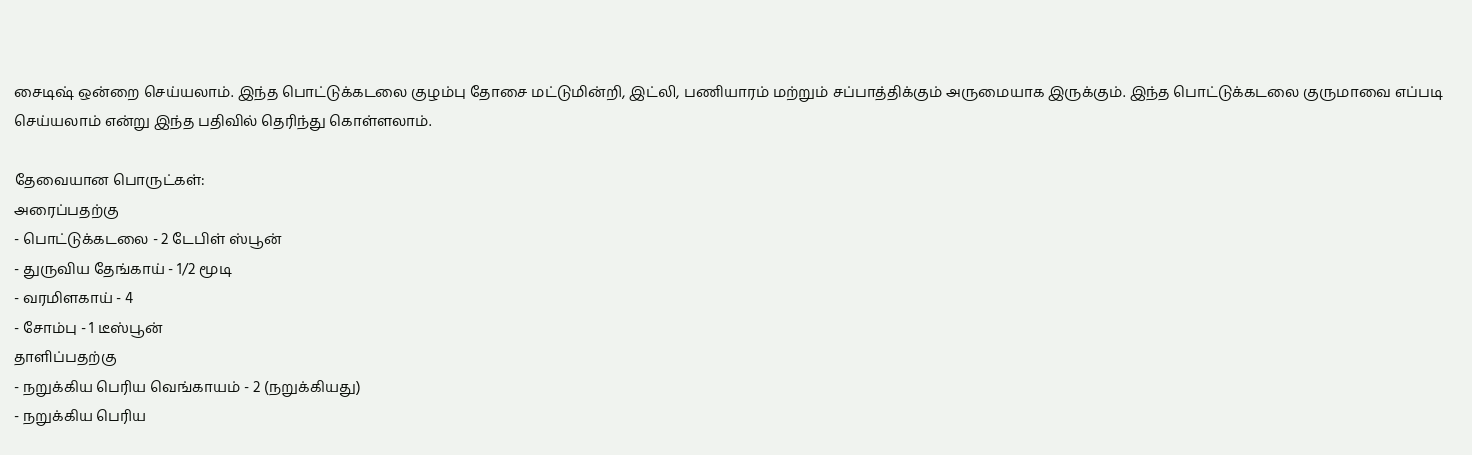சைடிஷ் ஒன்றை செய்யலாம். இந்த பொட்டுக்கடலை குழம்பு தோசை மட்டுமின்றி, இட்லி, பணியாரம் மற்றும் சப்பாத்திக்கும் அருமையாக இருக்கும். இந்த பொட்டுக்கடலை குருமாவை எப்படி செய்யலாம் என்று இந்த பதிவில் தெரிந்து கொள்ளலாம்.

தேவையான பொருட்கள்:
அரைப்பதற்கு
- பொட்டுக்கடலை - 2 டேபிள் ஸ்பூன்
- துருவிய தேங்காய் - 1/2 மூடி
- வரமிளகாய் - 4
- சோம்பு - 1 டீஸ்பூன்
தாளிப்பதற்கு
- நறுக்கிய பெரிய வெங்காயம் - 2 (நறுக்கியது)
- நறுக்கிய பெரிய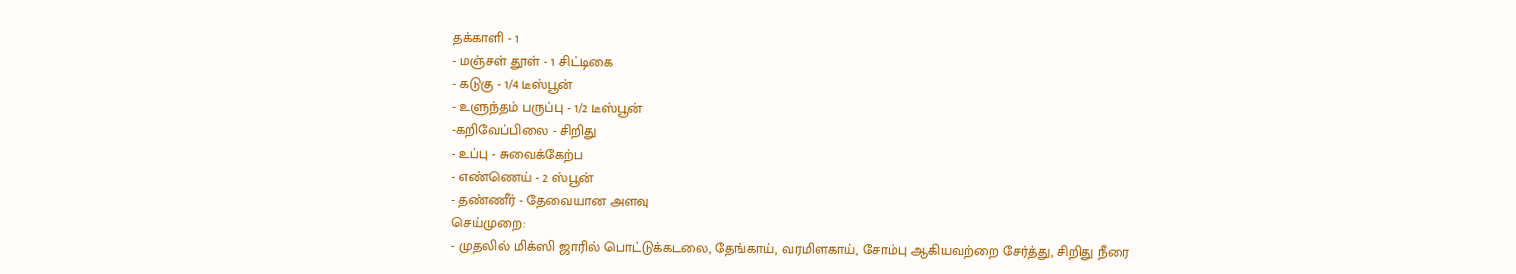தக்காளி - 1
- மஞ்சள் தூள் - 1 சிட்டிகை
- கடுகு - 1/4 டீஸ்பூன்
- உளுந்தம் பருப்பு - 1/2 டீஸ்பூன்
-கறிவேப்பிலை - சிறிது
- உப்பு - சுவைக்கேற்ப
- எண்ணெய் - 2 ஸ்பூன்
- தண்ணீர் - தேவையான அளவு
செய்முறை:
- முதலில் மிக்ஸி ஜாரில் பொட்டுக்கடலை, தேங்காய், வரமிளகாய், சோம்பு ஆகியவற்றை சேர்த்து, சிறிது நீரை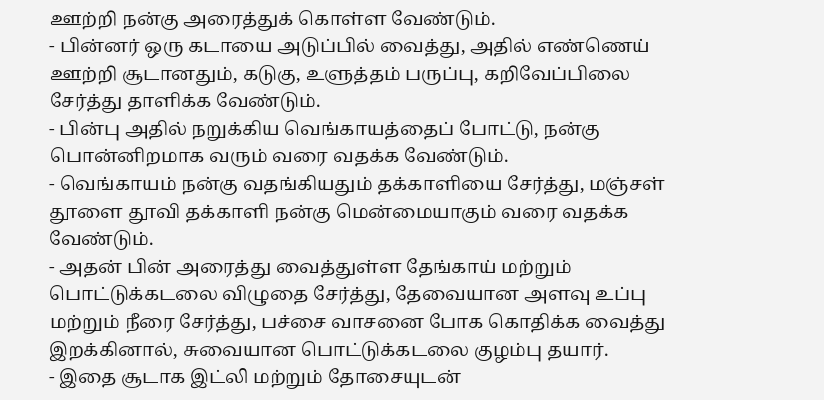ஊற்றி நன்கு அரைத்துக் கொள்ள வேண்டும்.
- பின்னர் ஒரு கடாயை அடுப்பில் வைத்து, அதில் எண்ணெய் ஊற்றி சூடானதும், கடுகு, உளுத்தம் பருப்பு, கறிவேப்பிலை சேர்த்து தாளிக்க வேண்டும்.
- பின்பு அதில் நறுக்கிய வெங்காயத்தைப் போட்டு, நன்கு பொன்னிறமாக வரும் வரை வதக்க வேண்டும்.
- வெங்காயம் நன்கு வதங்கியதும் தக்காளியை சேர்த்து, மஞ்சள் தூளை தூவி தக்காளி நன்கு மென்மையாகும் வரை வதக்க வேண்டும்.
- அதன் பின் அரைத்து வைத்துள்ள தேங்காய் மற்றும் பொட்டுக்கடலை விழுதை சேர்த்து, தேவையான அளவு உப்பு மற்றும் நீரை சேர்த்து, பச்சை வாசனை போக கொதிக்க வைத்து இறக்கினால், சுவையான பொட்டுக்கடலை குழம்பு தயார்.
- இதை சூடாக இட்லி மற்றும் தோசையுடன்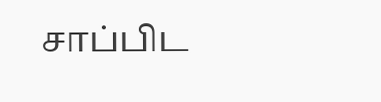சாப்பிட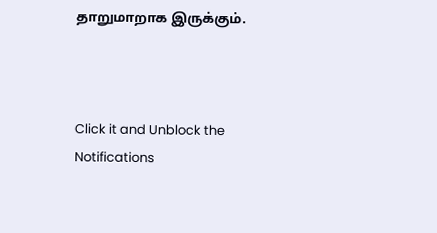தாறுமாறாக இருக்கும்.



Click it and Unblock the Notifications